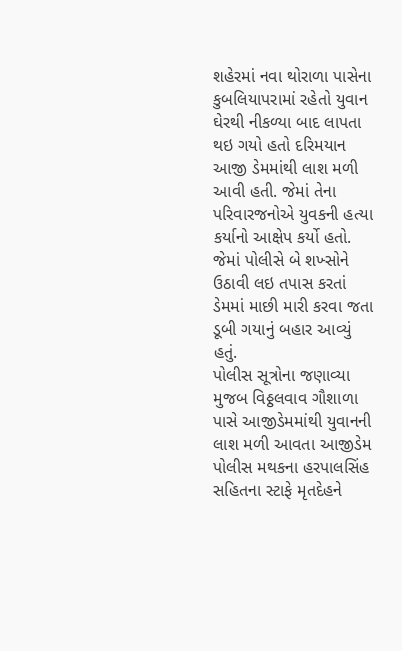શહેરમાં નવા થોરાળા પાસેના કુબલિયાપરામાં રહેતો યુવાન ઘેરથી નીકળ્યા બાદ લાપતા થઇ ગયો હતો દરિમયાન આજી ડેમમાંથી લાશ મળી આવી હતી. જેમાં તેના પરિવારજનોએ યુવકની હત્યા કર્યાનો આક્ષેપ કર્યો હતો. જેમાં પોલીસે બે શખ્સોને ઉઠાવી લઇ તપાસ કરતાં ડેમમાં માછી મારી કરવા જતા ડૂબી ગયાનું બહાર આવ્યું હતું.
પોલીસ સૂત્રોના જણાવ્યા મુજબ વિઠ્ઠલવાવ ગૌશાળા પાસે આજીડેમમાંથી યુવાનની લાશ મળી આવતા આજીડેમ પોલીસ મથકના હરપાલસિંહ સહિતના સ્ટાફે મૃતદેહને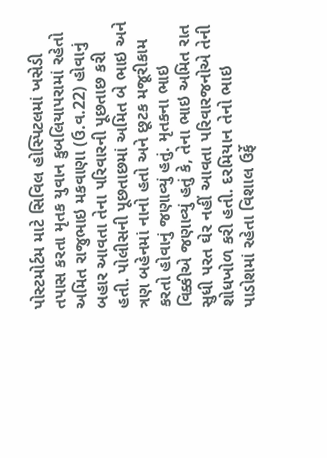પોસ્ટમોર્ટમ માટે સિવિલ હોસ્પિટલમાં ખસેડી તપાસ કરતા મૃતક યુવાન કુબલિયાપરામાં રહેતો અમિત રાજુભાઇ મકવાણા (ઉ.વ.22) હોવાનું બહાર આવતા તેના પરિવારની પૂછતાછ કરી હતી. પોલીસની પૂછતાછમાં અમિત બે ભાઇ અને ત્રણ બહેનમાં નાનો હતો અને છૂટક મજૂરીકામ કરતો હોવાનું જણાવ્યું હતું. મૃતકના ભાઇ વિક્કીએ જણાવ્યું હતું કે, તેના ભાઇ અમિત રાત સુધી પરત ઘેર નહીં આવતા પરિવારજનોએ તેની શોધખોળ કરી હતી. દરમિયાન તેનો ભાઇ પાડોશમાં રહેતા વિશાલ ઉર્ફે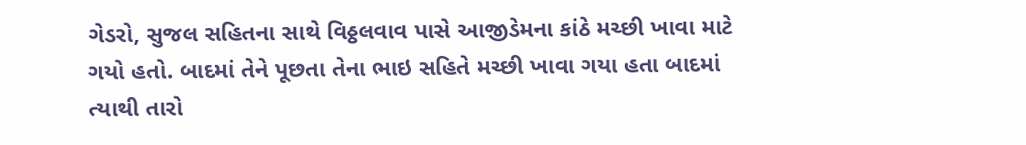ગેડરો, સુજલ સહિતના સાથે વિઠ્ઠલવાવ પાસે આજીડેમના કાંઠે મચ્છી ખાવા માટે ગયો હતો. બાદમાં તેને પૂછતા તેના ભાઇ સહિતે મચ્છી ખાવા ગયા હતા બાદમાં ત્યાથી તારો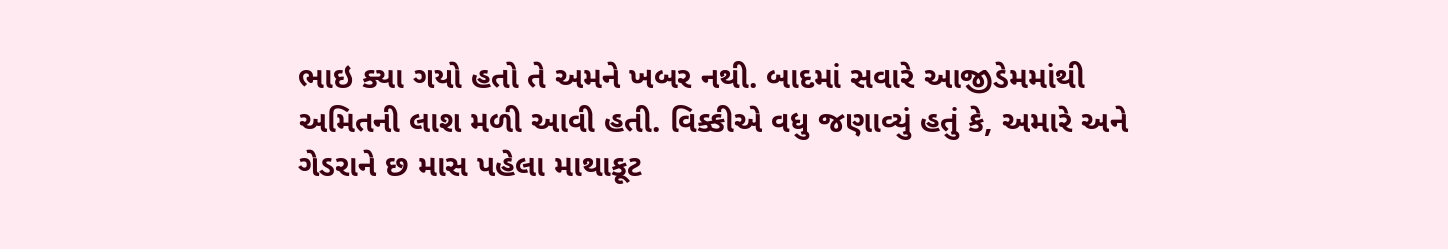ભાઇ ક્યા ગયો હતો તે અમને ખબર નથી. બાદમાં સવારે આજીડેમમાંથી અમિતની લાશ મળી આવી હતી. વિક્કીએ વધુ જણાવ્યું હતું કે, અમારે અને ગેડરાને છ માસ પહેલા માથાકૂટ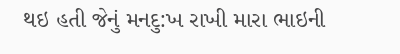થઇ હતી જેનું મનદુ:ખ રાખી મારા ભાઇની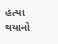હત્યા થયાનો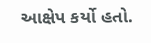આક્ષેપ કર્યો હતો.